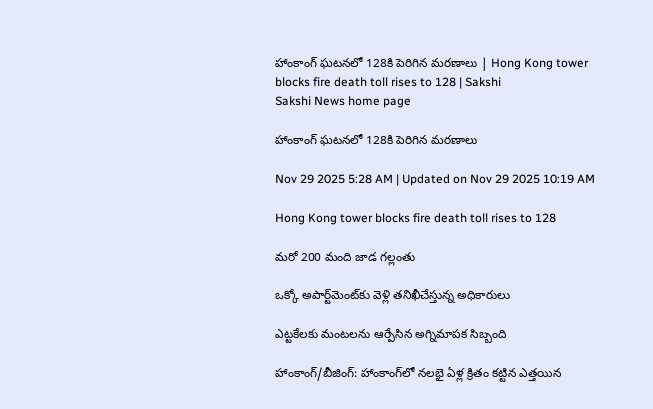హాంకాంగ్‌ ఘటనలో 128కి పెరిగిన మరణాలు | Hong Kong tower blocks fire death toll rises to 128 | Sakshi
Sakshi News home page

హాంకాంగ్‌ ఘటనలో 128కి పెరిగిన మరణాలు

Nov 29 2025 5:28 AM | Updated on Nov 29 2025 10:19 AM

Hong Kong tower blocks fire death toll rises to 128

మరో 200 మంది జాడ గల్లంతు

ఒక్కో అపార్ట్‌మెంట్‌కు వెళ్లి తనిఖీచేస్తున్న అధికారులు

ఎట్టకేలకు మంటలను ఆర్పేసిన అగ్నిమాపక సిబ్బంది

హాంకాంగ్‌/బీజింగ్‌: హాంకాంగ్‌లో నలభై ఏళ్ల క్రితం కట్టిన ఎత్తయిన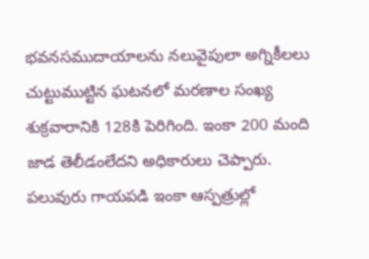భవనసముదాయాలను నలువైపులా అగ్నికీలలు చుట్టుముట్టిన ఘటనలో మరణాల సంఖ్య శుక్రవారానికి 128కి పెరిగింది. ఇంకా 200 మంది జాడ తెలీడంలేదని అధికారులు చెప్పారు. పలువురు గాయపడి ఇంకా ఆస్పత్రుల్లో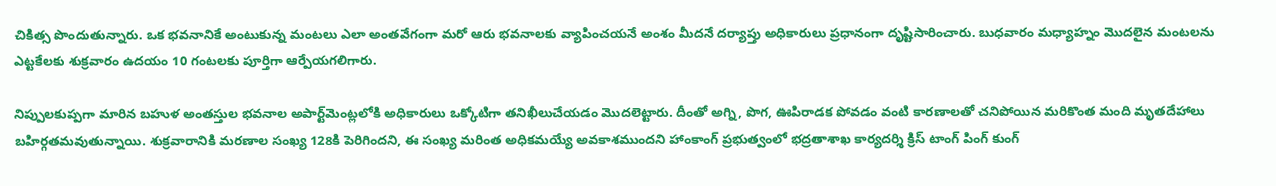చికిత్స పొందుతున్నారు. ఒక భవనానికే అంటుకున్న మంటలు ఎలా అంతవేగంగా మరో ఆరు భవనాలకు వ్యాపించయనే అంశం మీదనే దర్యాప్తు అధికారులు ప్రధానంగా దృష్టిసారించారు. బుధవారం మధ్యాహ్నం మొదలైన మంటలను ఎట్టకేలకు శుక్రవారం ఉదయం 10 గంటలకు పూర్తిగా ఆర్పేయగలిగారు.

నిప్పులకుప్పగా మారిన బహుళ అంతస్తుల భవనాల అపార్ట్‌మెంట్లలోకి అధికారులు ఒక్కోటిగా తనిఖీలుచేయడం మొదలెట్టారు. దీంతో అగ్ని, పొగ, ఊపిరాడక పోవడం వంటి కారణాలతో చనిపోయిన మరికొంత మంది మృతదేహాలు బహిర్గతమవుతున్నాయి. శుక్రవారానికి మరణాల సంఖ్య 128కి పెరిగిందని, ఈ సంఖ్య మరింత అధికమయ్యే అవకాశముందని హాంకాంగ్‌ ప్రభుత్వంలో భద్రతాశాఖ కార్యదర్శి క్రిస్‌ టాంగ్‌ పింగ్‌ కుంగ్‌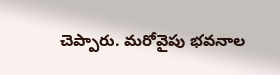చెప్పారు. మరోవైపు భవనాల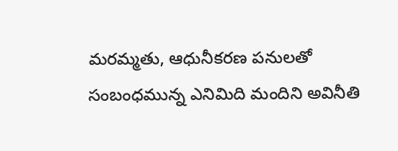మరమ్మతు, ఆధునీకరణ పనులతో సంబంధమున్న ఎనిమిది మందిని అవినీతి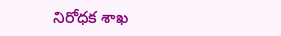నిరోధక శాఖ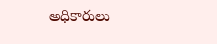అధికారులు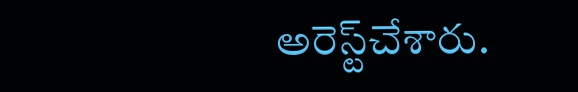అరెస్ట్‌చేశారు.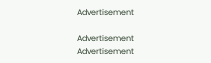Advertisement

Advertisement
Advertisement